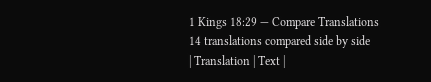1 Kings 18:29 — Compare Translations
14 translations compared side by side
| Translation | Text |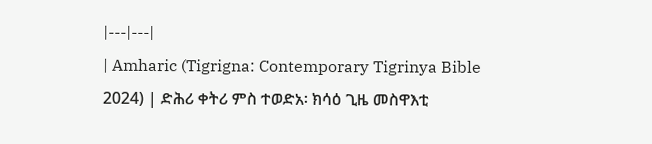|---|---|
| Amharic (Tigrigna: Contemporary Tigrinya Bible 2024) | ድሕሪ ቀትሪ ምስ ተወድአ፡ ክሳዕ ጊዜ መስዋእቲ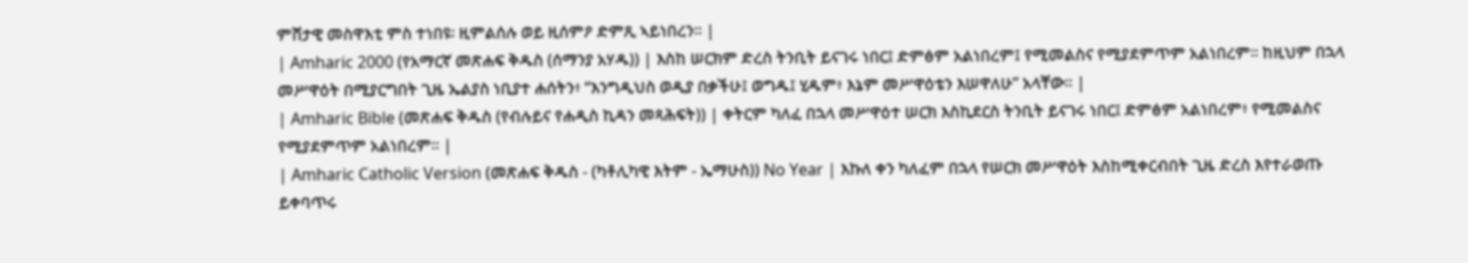ምሸታዊ መስዋእቲ ምስ ተነበዩ፡ ዚምልሰሉ ወይ ዚሰምዖ ድምጺ ኣይነበረን። |
| Amharic 2000 (የአማርኛ መጽሐፍ ቅዱስ (ሰማንያ አሃዱ)) | እስከ ሠርክም ድረስ ትንቢት ይናገሩ ነበር፤ ድምፅም አልነበረም፤ የሚመልስና የሚያደምጥም አልነበረም። ከዚህም በኋላ መሥዋዕት በሚያርግበት ጊዜ ኤልያስ ነቢያተ ሐሰትን፥ “እንግዲህስ ወዲያ በቃችሁ፤ ወግዱ፤ ሂዱም፥ እኔም መሥዋዕቴን እሠዋለሁ” አላቸው። |
| Amharic Bible (መጽሐፍ ቅዱስ (የብሉይና የሐዲስ ኪዳን መጻሕፍት)) | ቀትርም ካለፈ በኋላ መሥዋዕተ ሠርክ እስኪደርስ ትንቢት ይናገሩ ነበር፤ ድምፅም አልነበረም፥ የሚመልስና የሚያደምጥም አልነበረም። |
| Amharic Catholic Version (መጽሐፍ ቅዱስ - (ካቶሊካዊ እትም - ኤማሁስ)) No Year | እኩለ ቀን ካለፈም በኋላ የሠርክ መሥዋዕት እስከሚቀርብበት ጊዜ ድረስ እየተራወጡ ይቀባጥሩ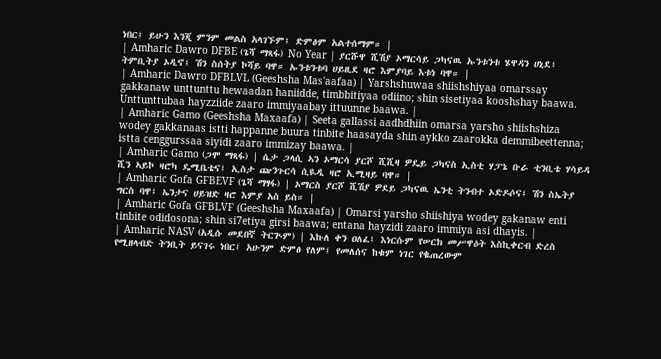ነበር፤ ይሁን እንጂ ምንም መልስ አላገኙም፤ ድምፅም አልተሰማም። |
| Amharic Dawro DFBE (ጌሻ ማጻፋ) No Year | ያርሹዋ ሺሽያ ኦማርሳይ ጋካናዉ ኡንቱንቱ ሄዋዳን ሀኒደ፥ ትምቢትያ ኦዲኖ፤ ሽን ስሰትያ ኮሻይ ባዋ። ኡንቱንቱባ ሀይዚደ ዛሮ እምያባይ እቱነ ባዋ። |
| Amharic Dawro DFBLVL (Geeshsha Mas'aafaa) | Yarshshuwaa shiishshiyaa omarssay gakkanaw unttunttu hewaadan haniidde, timbbitiyaa odiino; shin sisetiyaa kooshshay baawa. Unttunttubaa hayzziide zaaro immiyaabay ittuunne baawa. |
| Amharic Gamo (Geeshsha Maxaafa) | Seeta gallassi aadhdhiin omarsa yarsho shiishshiza wodey gakkanaas istti happanne buura tinbite haasayda shin aykko zaarokka demmibeettenna; istta cenggurssaa siyidi zaaro immizay baawa. |
| Amharic Gamo (ጋሞ ማጻፋ) | ሴታ ጋላሲ ኣን ኦማርሳ ያርሾ ሺሺዛ ዎዴይ ጋካናስ ኢስቲ ሃፓኔ ቡራ ቲንቢቴ ሃሳይዳ ሺን ኣይኮ ዛሮካ ዴሚቤቴና፤ ኢስታ ጬንጉርሳ ሲዪዲ ዛሮ ኢሚዛይ ባዋ። |
| Amharic Gofa GFBEVF (ጌሻ ማፃፋ) | ኦማርስ ያርሾ ሺሽያ ዎደይ ጋካናዉ ኤንቲ ትንብተ ኦድዶሶና፤ ሽን ስኤትያ ግርስ ባዋ፤ ኤንታና ሀይዝድ ዛሮ እምያ አስ ይስ። |
| Amharic Gofa GFBLVF (Geeshsha Maxaafa) | Omarsi yarsho shiishiya wodey gakanaw enti tinbite odidosona; shin si7etiya girsi baawa; entana hayzidi zaaro immiya asi dhayis. |
| Amharic NASV (አዲሱ መደበኛ ትርጒም) | እኩለ ቀን ዐለፈ፤ እነርሱም የሠርክ መሥዋዕት እስኪቀርብ ድረስ የሚዘላብድ ትንቢት ይናገሩ ነበር፤ አሁንም ድምፅ የለም፤ የመለሰና ከቁም ነገር የቈጠረውም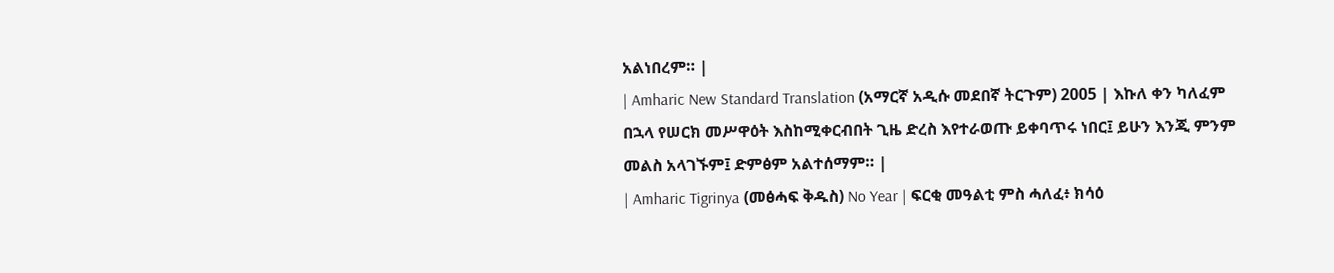አልነበረም። |
| Amharic New Standard Translation (አማርኛ አዲሱ መደበኛ ትርጉም) 2005 | እኩለ ቀን ካለፈም በኋላ የሠርክ መሥዋዕት እስከሚቀርብበት ጊዜ ድረስ እየተራወጡ ይቀባጥሩ ነበር፤ ይሁን እንጂ ምንም መልስ አላገኙም፤ ድምፅም አልተሰማም። |
| Amharic Tigrinya (መፅሓፍ ቅዱስ) No Year | ፍርቂ መዓልቲ ምስ ሓለፈ፥ ክሳዕ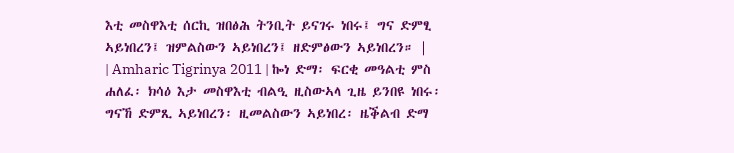እቲ መስዋእቲ ሰርኪ ዝበፅሕ ትንቢት ይናገሩ ነበሩ፤ ግና ድምፂ ኣይነበረን፤ ዝምልስውን ኣይነበረን፤ ዘድምፅውን ኣይነበረን። |
| Amharic Tigrinya 2011 | ኰነ ድማ፡ ፍርቂ መዓልቲ ምስ ሐለፈ፡ ክሳዕ እታ መስዋእቲ ብልዒ ዚስውኣላ ጊዜ ይንበዩ ነበሩ፡ ግናኸ ድምጺ ኣይነበረን፡ ዚመልስውን ኣይነበረ፡ ዜቕልብ ድማ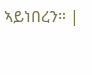ኣይነበረን። |